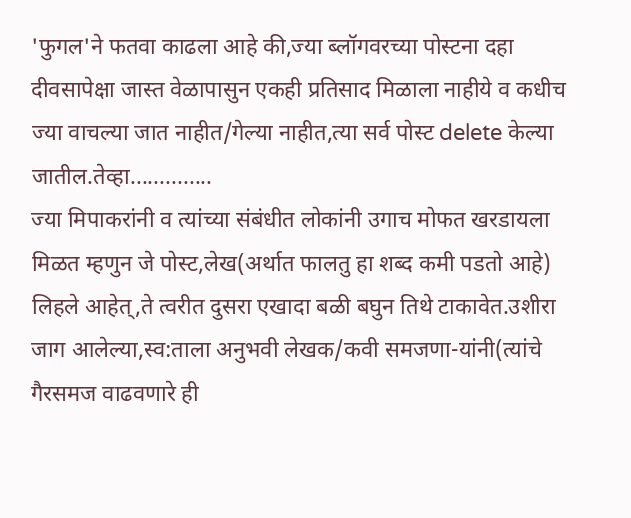'फुगल'ने फतवा काढला आहे की,ज्या ब्लॉगवरच्या पोस्टना दहा दीवसापेक्षा जास्त वेळापासुन एकही प्रतिसाद मिळाला नाहीये व कधीच ज्या वाचल्या जात नाहीत/गेल्या नाहीत,त्या सर्व पोस्ट delete केल्या जातील.तेव्हा..............
ज्या मिपाकरांनी व त्यांच्या संबंधीत लोकांनी उगाच मोफत खरडायला मिळत म्हणुन जे पोस्ट,लेख(अर्थात फालतु हा शब्द कमी पडतो आहे) लिहले आहेत्,ते त्वरीत दुसरा एखादा बळी बघुन तिथे टाकावेत.उशीरा जाग आलेल्या,स्व:ताला अनुभवी लेखक/कवी समजणा-यांनी(त्यांचे गैरसमज वाढवणारे ही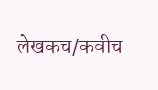लेखकच/कवीच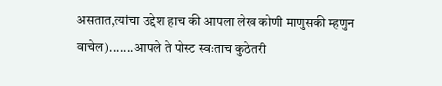असतात,त्यांचा उद्देश हाच की आपला लेख कोणी माणुसकी म्हणुन वाचेल).......आपले ते पोस्ट स्वःताच कुठेतरी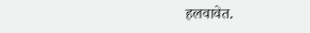हलवावेत.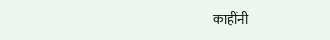काहींनी